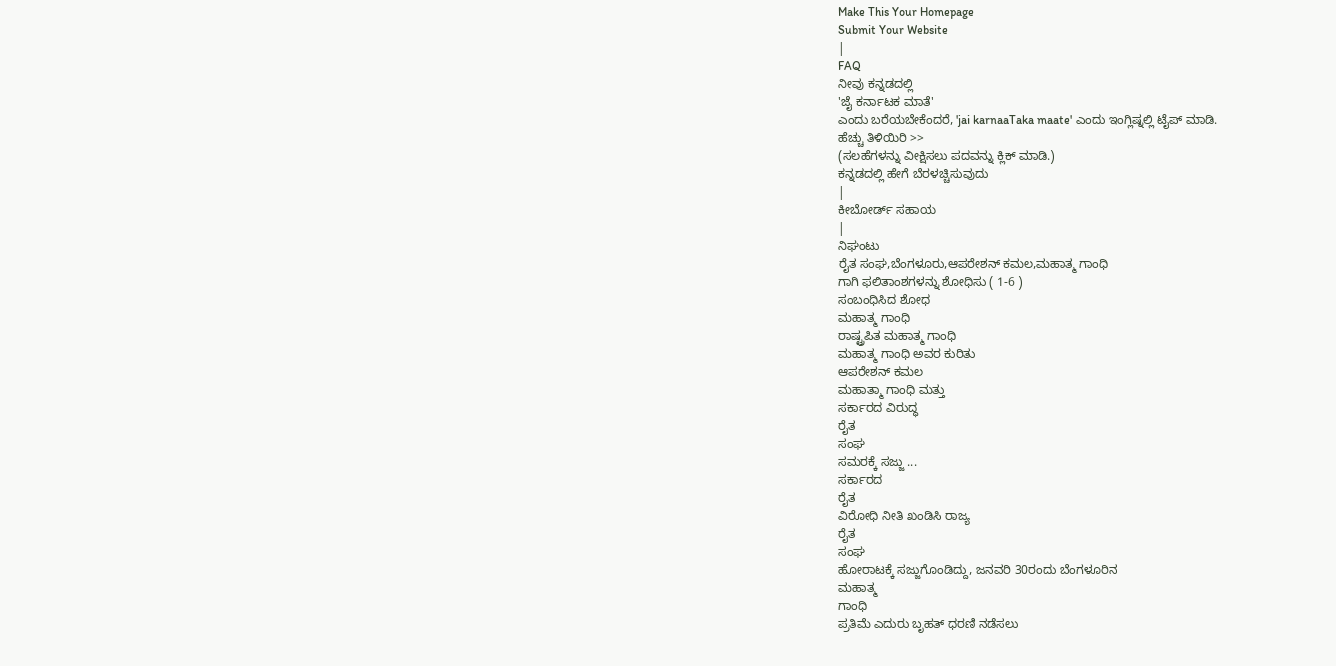Make This Your Homepage
Submit Your Website
|
FAQ
ನೀವು ಕನ್ನಡದಲ್ಲಿ
'ಜೈ ಕರ್ನಾಟಕ ಮಾತೆ'
ಎಂದು ಬರೆಯಬೇಕೆಂದರೆ, 'jai karnaaTaka maate' ಎಂದು ಇಂಗ್ಲಿಷ್ನಲ್ಲಿ ಟೈಪ್ ಮಾಡಿ.
ಹೆಚ್ಚು ತಿಳಿಯಿರಿ >>
(ಸಲಹೆಗಳನ್ನು ವೀಕ್ಷಿಸಲು ಪದವನ್ನು ಕ್ಲಿಕ್ ಮಾಡಿ.)
ಕನ್ನಡದಲ್ಲಿ ಹೇಗೆ ಬೆರಳಚ್ಚಿಸುವುದು
|
ಕೀಬೋರ್ಡ್ ಸಹಾಯ
|
ನಿಘಂಟು
ರೈತ ಸಂಘ,ಬೆಂಗಳೂರು,ಆಪರೇಶನ್ ಕಮಲ,ಮಹಾತ್ಮ ಗಾಂಧಿ
ಗಾಗಿ ಫಲಿತಾಂಶಗಳನ್ನು ಶೋಧಿಸು ( 1-6 )
ಸಂಬಂಧಿಸಿದ ಶೋಧ
ಮಹಾತ್ಮ ಗಾಂಧಿ
ರಾಷ್ಟ್ರಪಿತ ಮಹಾತ್ಮ ಗಾಂಧಿ
ಮಹಾತ್ಮ ಗಾಂಧಿ ಅವರ ಕುರಿತು
ಆಪರೇಶನ್ ಕಮಲ
ಮಹಾತ್ಮಾ ಗಾಂಧಿ ಮತ್ತು
ಸರ್ಕಾರದ ವಿರುದ್ಧ
ರೈತ
ಸಂಘ
ಸಮರಕ್ಕೆ ಸಜ್ಜು ...
ಸರ್ಕಾರದ
ರೈತ
ವಿರೋಧಿ ನೀತಿ ಖಂಡಿಸಿ ರಾಜ್ಯ
ರೈತ
ಸಂಘ
ಹೋರಾಟಕ್ಕೆ ಸಜ್ಜುಗೊಂಡಿದ್ದು, ಜನವರಿ 30ರಂದು ಬೆಂಗಳೂರಿನ
ಮಹಾತ್ಮ
ಗಾಂಧಿ
ಪ್ರತಿಮೆ ಎದುರು ಬೃಹತ್ ಧರಣಿ ನಡೆಸಲು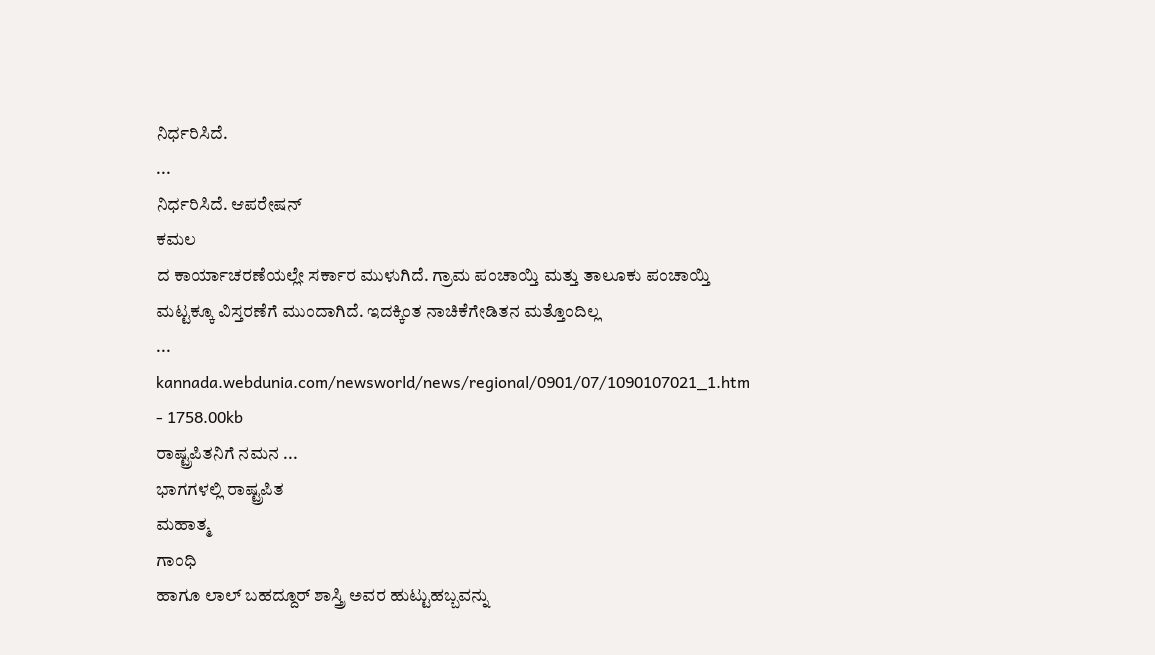ನಿರ್ಧರಿಸಿದೆ.
...
ನಿರ್ಧರಿಸಿದೆ. ಆಪರೇಷನ್
ಕಮಲ
ದ ಕಾರ್ಯಾಚರಣೆಯಲ್ಲೇ ಸರ್ಕಾರ ಮುಳುಗಿದೆ. ಗ್ರಾಮ ಪಂಚಾಯ್ತಿ ಮತ್ತು ತಾಲೂಕು ಪಂಚಾಯ್ತಿ ಮಟ್ಟಕ್ಕೂ ವಿಸ್ತರಣೆಗೆ ಮುಂದಾಗಿದೆ. ಇದಕ್ಕಿಂತ ನಾಚಿಕೆಗೇಡಿತನ ಮತ್ತೊಂದಿಲ್ಲ
...
kannada.webdunia.com/newsworld/news/regional/0901/07/1090107021_1.htm - 1758.00kb
ರಾಷ್ಟ್ರಪಿತನಿಗೆ ನಮನ ...
ಭಾಗಗಳಲ್ಲಿ ರಾಷ್ಟ್ರಪಿತ
ಮಹಾತ್ಮ
ಗಾಂಧಿ
ಹಾಗೂ ಲಾಲ್ ಬಹದ್ದೂರ್ ಶಾಸ್ತ್ರಿ ಅವರ ಹುಟ್ಟುಹಬ್ಬವನ್ನು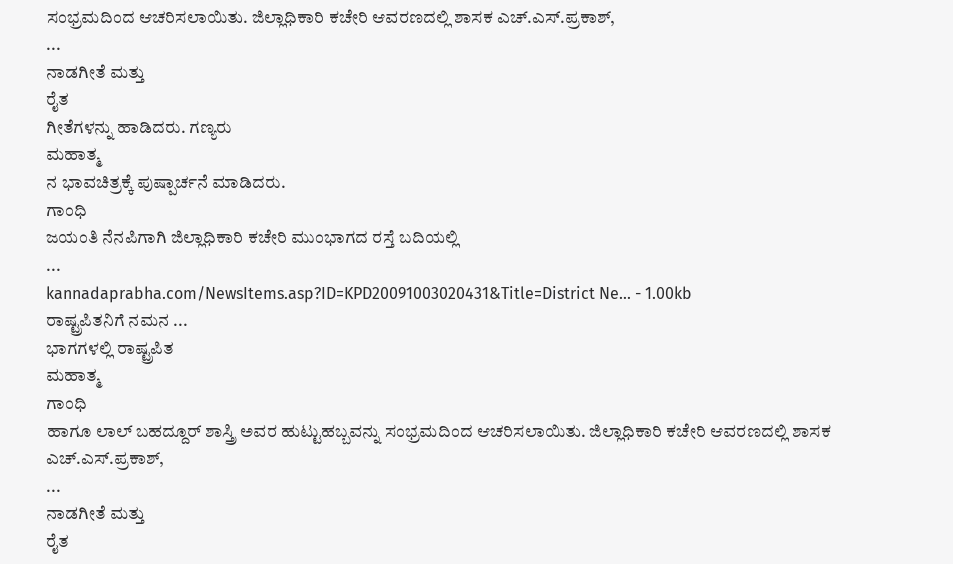ಸಂಭ್ರಮದಿಂದ ಆಚರಿಸಲಾಯಿತು. ಜಿಲ್ಲಾಧಿಕಾರಿ ಕಚೇರಿ ಆವರಣದಲ್ಲಿ ಶಾಸಕ ಎಚ್.ಎಸ್.ಪ್ರಕಾಶ್,
...
ನಾಡಗೀತೆ ಮತ್ತು
ರೈತ
ಗೀತೆಗಳನ್ನು ಹಾಡಿದರು. ಗಣ್ಯರು
ಮಹಾತ್ಮ
ನ ಭಾವಚಿತ್ರಕ್ಕೆ ಪುಷ್ಪಾರ್ಚನೆ ಮಾಡಿದರು.
ಗಾಂಧಿ
ಜಯಂತಿ ನೆನಪಿಗಾಗಿ ಜಿಲ್ಲಾಧಿಕಾರಿ ಕಚೇರಿ ಮುಂಭಾಗದ ರಸ್ತೆ ಬದಿಯಲ್ಲಿ
...
kannadaprabha.com/NewsItems.asp?ID=KPD20091003020431&Title=District Ne... - 1.00kb
ರಾಷ್ಟ್ರಪಿತನಿಗೆ ನಮನ ...
ಭಾಗಗಳಲ್ಲಿ ರಾಷ್ಟ್ರಪಿತ
ಮಹಾತ್ಮ
ಗಾಂಧಿ
ಹಾಗೂ ಲಾಲ್ ಬಹದ್ದೂರ್ ಶಾಸ್ತ್ರಿ ಅವರ ಹುಟ್ಟುಹಬ್ಬವನ್ನು ಸಂಭ್ರಮದಿಂದ ಆಚರಿಸಲಾಯಿತು. ಜಿಲ್ಲಾಧಿಕಾರಿ ಕಚೇರಿ ಆವರಣದಲ್ಲಿ ಶಾಸಕ ಎಚ್.ಎಸ್.ಪ್ರಕಾಶ್,
...
ನಾಡಗೀತೆ ಮತ್ತು
ರೈತ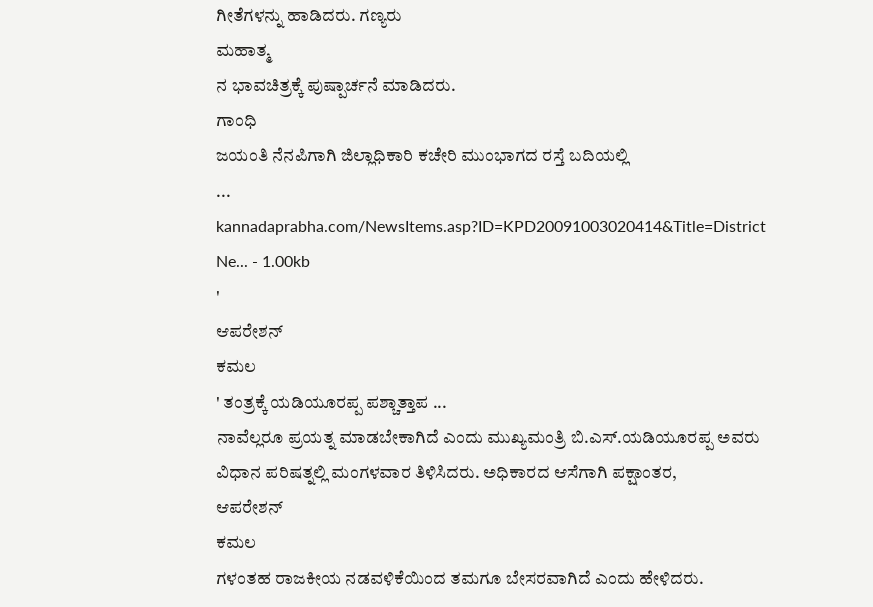ಗೀತೆಗಳನ್ನು ಹಾಡಿದರು. ಗಣ್ಯರು
ಮಹಾತ್ಮ
ನ ಭಾವಚಿತ್ರಕ್ಕೆ ಪುಷ್ಪಾರ್ಚನೆ ಮಾಡಿದರು.
ಗಾಂಧಿ
ಜಯಂತಿ ನೆನಪಿಗಾಗಿ ಜಿಲ್ಲಾಧಿಕಾರಿ ಕಚೇರಿ ಮುಂಭಾಗದ ರಸ್ತೆ ಬದಿಯಲ್ಲಿ
...
kannadaprabha.com/NewsItems.asp?ID=KPD20091003020414&Title=District Ne... - 1.00kb
'
ಆಪರೇಶನ್
ಕಮಲ
' ತಂತ್ರಕ್ಕೆ ಯಡಿಯೂರಪ್ಪ ಪಶ್ಚಾತ್ತಾಪ ...
ನಾವೆಲ್ಲರೂ ಪ್ರಯತ್ನ ಮಾಡಬೇಕಾಗಿದೆ ಎಂದು ಮುಖ್ಯಮಂತ್ರಿ ಬಿ.ಎಸ್.ಯಡಿಯೂರಪ್ಪ ಅವರು ವಿಧಾನ ಪರಿಷತ್ನಲ್ಲಿ ಮಂಗಳವಾರ ತಿಳಿಸಿದರು. ಅಧಿಕಾರದ ಆಸೆಗಾಗಿ ಪಕ್ಷಾಂತರ,
ಆಪರೇಶನ್
ಕಮಲ
ಗಳಂತಹ ರಾಜಕೀಯ ನಡವಳಿಕೆಯಿಂದ ತಮಗೂ ಬೇಸರವಾಗಿದೆ ಎಂದು ಹೇಳಿದರು.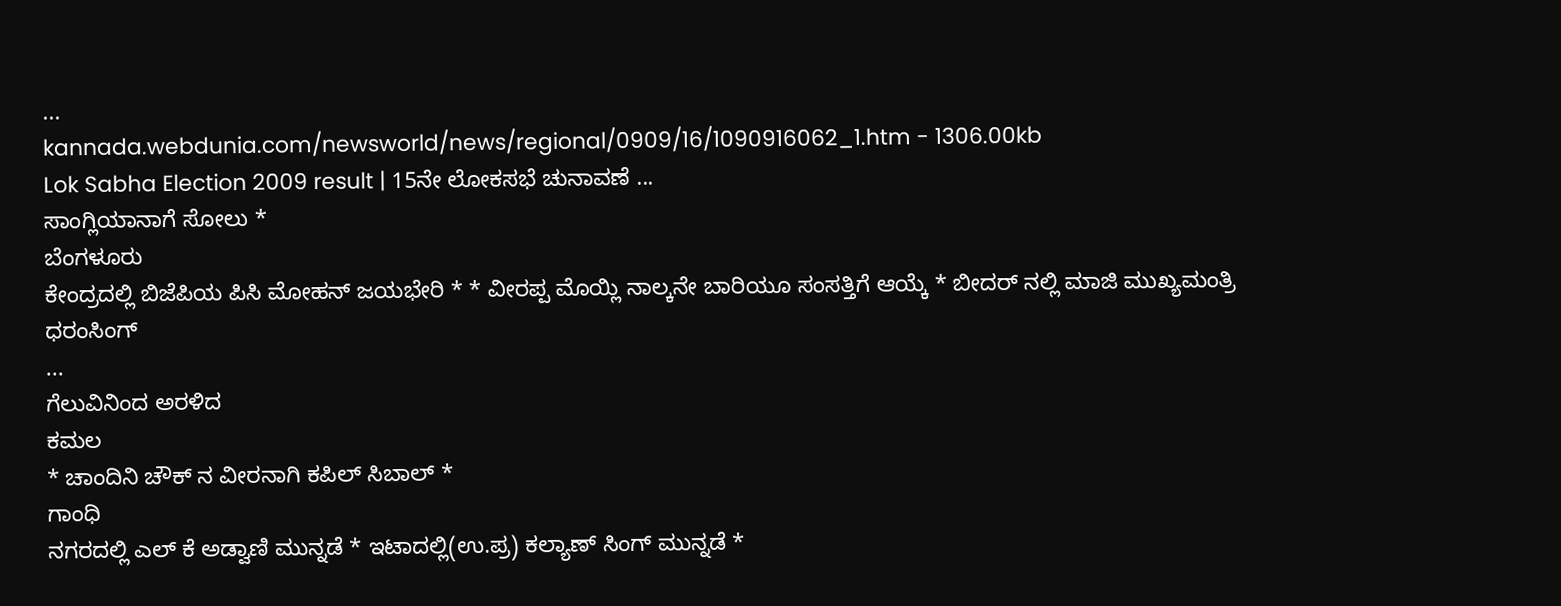...
kannada.webdunia.com/newsworld/news/regional/0909/16/1090916062_1.htm - 1306.00kb
Lok Sabha Election 2009 result | 15ನೇ ಲೋಕಸಭೆ ಚುನಾವಣೆ ...
ಸಾಂಗ್ಲಿಯಾನಾಗೆ ಸೋಲು *
ಬೆಂಗಳೂರು
ಕೇಂದ್ರದಲ್ಲಿ ಬಿಜೆಪಿಯ ಪಿಸಿ ಮೋಹನ್ ಜಯಭೇರಿ * * ವೀರಪ್ಪ ಮೊಯ್ಲಿ ನಾಲ್ಕನೇ ಬಾರಿಯೂ ಸಂಸತ್ತಿಗೆ ಆಯ್ಕೆ * ಬೀದರ್ ನಲ್ಲಿ ಮಾಜಿ ಮುಖ್ಯಮಂತ್ರಿ ಧರಂಸಿಂಗ್
...
ಗೆಲುವಿನಿಂದ ಅರಳಿದ
ಕಮಲ
* ಚಾಂದಿನಿ ಚೌಕ್ ನ ವೀರನಾಗಿ ಕಪಿಲ್ ಸಿಬಾಲ್ *
ಗಾಂಧಿ
ನಗರದಲ್ಲಿ ಎಲ್ ಕೆ ಅಡ್ವಾಣಿ ಮುನ್ನಡೆ * ಇಟಾದಲ್ಲಿ(ಉ.ಪ್ರ) ಕಲ್ಯಾಣ್ ಸಿಂಗ್ ಮುನ್ನಡೆ *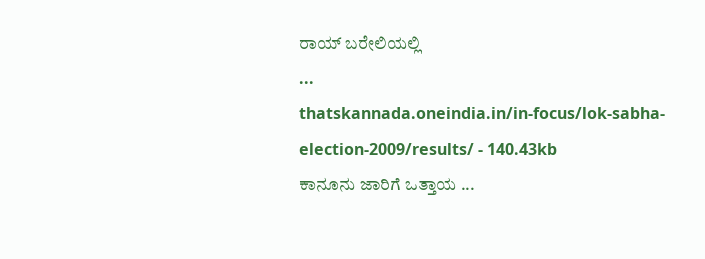ರಾಯ್ ಬರೇಲಿಯಲ್ಲಿ
...
thatskannada.oneindia.in/in-focus/lok-sabha-election-2009/results/ - 140.43kb
ಕಾನೂನು ಜಾರಿಗೆ ಒತ್ತಾಯ ...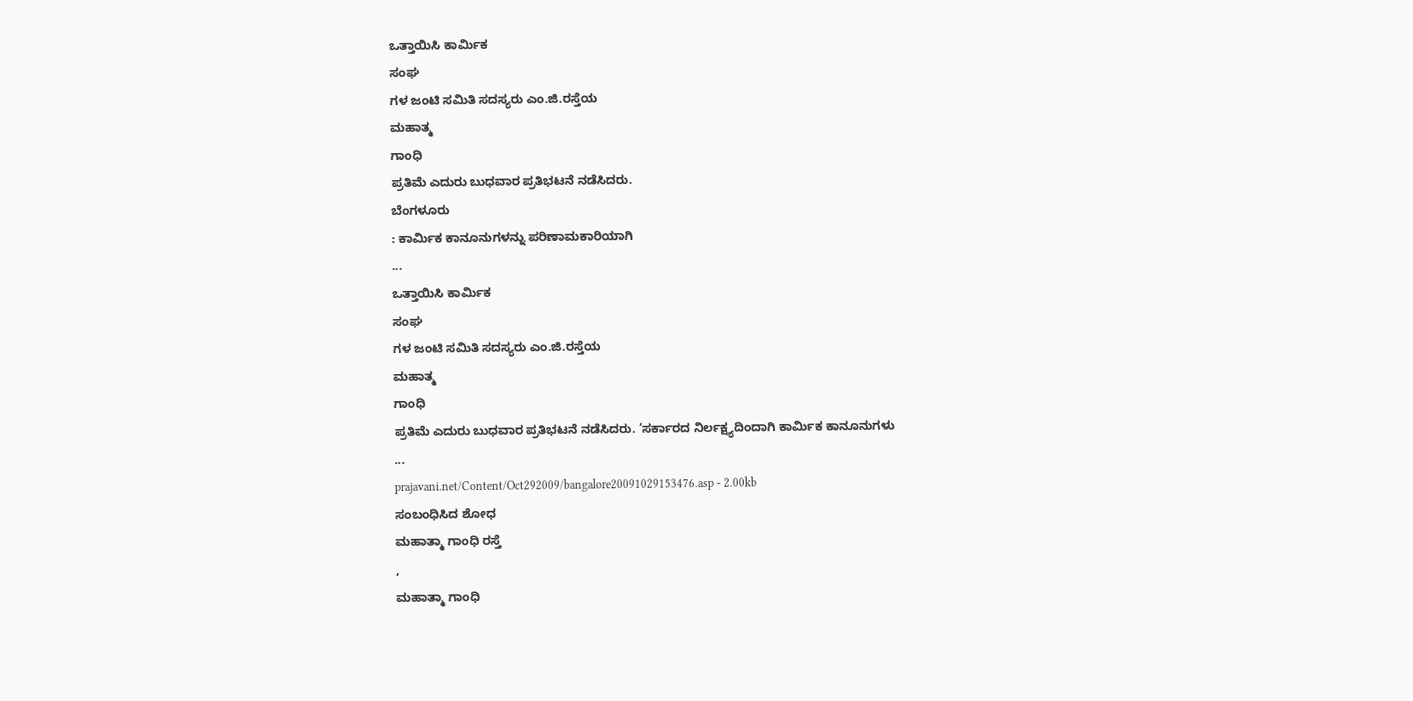ಒತ್ತಾಯಿಸಿ ಕಾರ್ಮಿಕ
ಸಂಘ
ಗಳ ಜಂಟಿ ಸಮಿತಿ ಸದಸ್ಯರು ಎಂ.ಜಿ.ರಸ್ತೆಯ
ಮಹಾತ್ಮ
ಗಾಂಧಿ
ಪ್ರತಿಮೆ ಎದುರು ಬುಧವಾರ ಪ್ರತಿಭಟನೆ ನಡೆಸಿದರು.
ಬೆಂಗಳೂರು
: ಕಾರ್ಮಿಕ ಕಾನೂನುಗಳನ್ನು ಪರಿಣಾಮಕಾರಿಯಾಗಿ
...
ಒತ್ತಾಯಿಸಿ ಕಾರ್ಮಿಕ
ಸಂಘ
ಗಳ ಜಂಟಿ ಸಮಿತಿ ಸದಸ್ಯರು ಎಂ.ಜಿ.ರಸ್ತೆಯ
ಮಹಾತ್ಮ
ಗಾಂಧಿ
ಪ್ರತಿಮೆ ಎದುರು ಬುಧವಾರ ಪ್ರತಿಭಟನೆ ನಡೆಸಿದರು. ‘ಸರ್ಕಾರದ ನಿರ್ಲಕ್ಷ್ಯದಿಂದಾಗಿ ಕಾರ್ಮಿಕ ಕಾನೂನುಗಳು
...
prajavani.net/Content/Oct292009/bangalore20091029153476.asp - 2.00kb
ಸಂಬಂಧಿಸಿದ ಶೋಧ
ಮಹಾತ್ಮಾ ಗಾಂಧಿ ರಸ್ತೆ
,
ಮಹಾತ್ಮಾ ಗಾಂಧಿ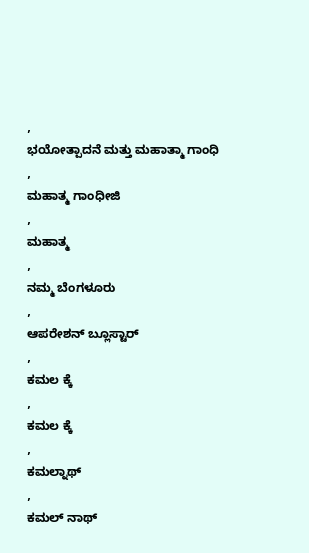,
ಭಯೋತ್ಪಾದನೆ ಮತ್ತು ಮಹಾತ್ಮಾ ಗಾಂಧಿ
,
ಮಹಾತ್ಮ ಗಾಂಧೀಜಿ
,
ಮಹಾತ್ಮ
,
ನಮ್ಮ ಬೆಂಗಳೂರು
,
ಆಪರೇಶನ್ ಬ್ಲೂಸ್ಟಾರ್
,
ಕಮಲ ಕ್ಕೆ
,
ಕಮಲ ಕ್ಕೆ
,
ಕಮಲ್ನಾಥ್
,
ಕಮಲ್ ನಾಥ್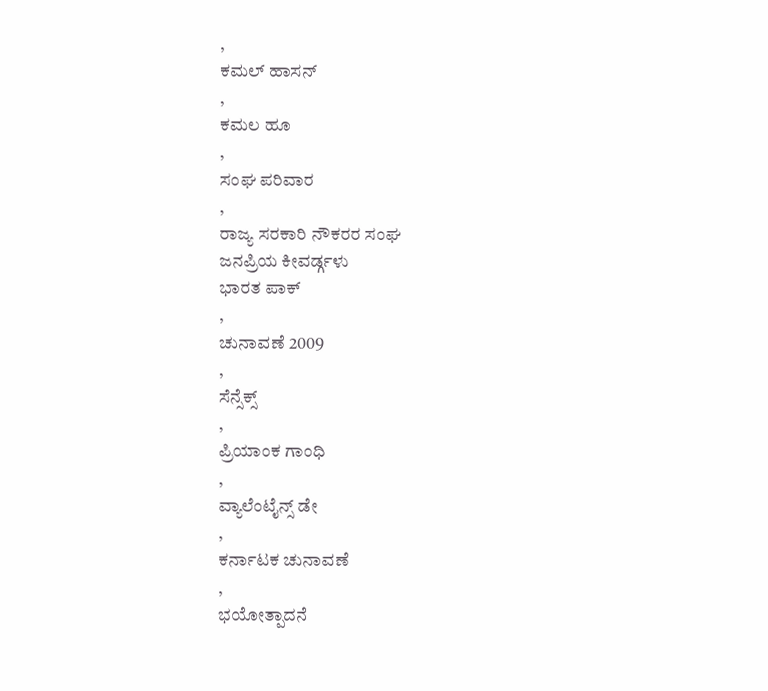,
ಕಮಲ್ ಹಾಸನ್
,
ಕಮಲ ಹೂ
,
ಸಂಘ ಪರಿವಾರ
,
ರಾಜ್ಯ ಸರಕಾರಿ ನೌಕರರ ಸಂಘ
ಜನಪ್ರಿಯ ಕೀವರ್ಡ್ಗಳು
ಭಾರತ ಪಾಕ್
,
ಚುನಾವಣೆ 2009
,
ಸೆನ್ಸೆಕ್ಸ್
,
ಪ್ರಿಯಾಂಕ ಗಾಂಧಿ
,
ವ್ಯಾಲೆಂಟೈನ್ಸ್ ಡೇ
,
ಕರ್ನಾಟಕ ಚುನಾವಣೆ
,
ಭಯೋತ್ಪಾದನೆ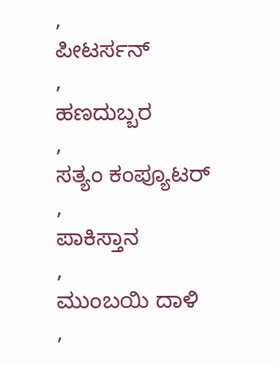,
ಪೀಟರ್ಸನ್
,
ಹಣದುಬ್ಬರ
,
ಸತ್ಯಂ ಕಂಪ್ಯೂಟರ್
,
ಪಾಕಿಸ್ತಾನ
,
ಮುಂಬಯಿ ದಾಳಿ
,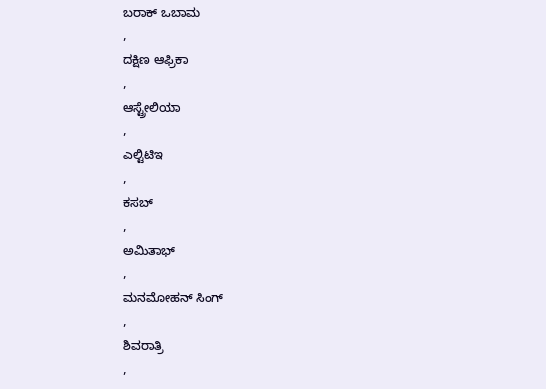ಬರಾಕ್ ಒಬಾಮ
,
ದಕ್ಷಿಣ ಆಫ್ರಿಕಾ
,
ಆಸ್ಟ್ರೇಲಿಯಾ
,
ಎಲ್ಟಿಟಿಇ
,
ಕಸಬ್
,
ಅಮಿತಾಭ್
,
ಮನಮೋಹನ್ ಸಿಂಗ್
,
ಶಿವರಾತ್ರಿ
,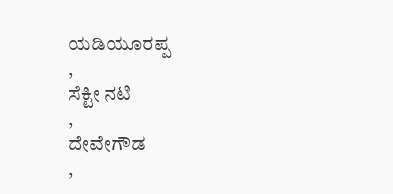ಯಡಿಯೂರಪ್ಪ
,
ಸೆಕ್ಟೀ ನಟಿ
,
ದೇವೇಗೌಡ
,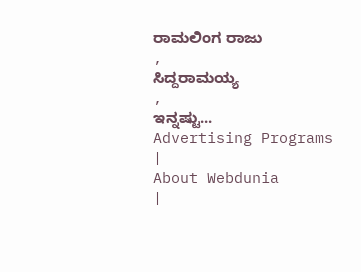ರಾಮಲಿಂಗ ರಾಜು
,
ಸಿದ್ದರಾಮಯ್ಯ
,
ಇನ್ನಷ್ಟು...
Advertising Programs
|
About Webdunia
|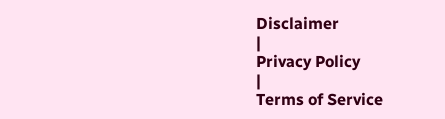Disclaimer
|
Privacy Policy
|
Terms of Service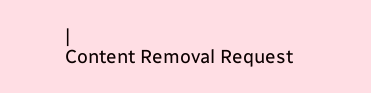|
Content Removal Request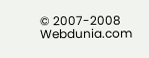© 2007-2008 Webdunia.com